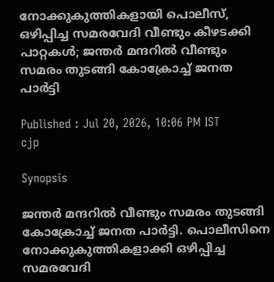നോക്കുകുത്തികളായി പൊലീസ്, ഒഴിപ്പിച്ച സമരവേദി വീണ്ടും കീഴടക്കി പാറ്റകൾ; ജന്തർ മന്ദറിൽ വീണ്ടും സമരം തുടങ്ങി കോക്രോച്ച് ജനത പാര്‍ട്ടി

Published : Jul 20, 2026, 10:06 PM IST
cjp

Synopsis

ജന്തർ മന്ദറിൽ വീണ്ടും സമരം തുടങ്ങി കോക്രോച്ച് ജനത പാര്‍ട്ടി. പൊലീസിനെ നോക്കുകുത്തികളാക്കി ഒഴിപ്പിച്ച സമരവേദി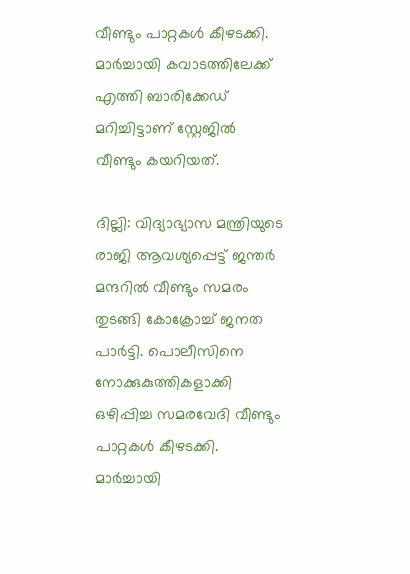വീണ്ടും പാറ്റകൾ കീഴടക്കി. മാർച്ചായി കവാടത്തിലേക്ക് എത്തി ബാരിക്കേഡ് മറിച്ചിട്ടാണ് സ്റ്റേജിൽ വീണ്ടും കയറിയത്.

ദില്ലി: വിദ്യാഭ്യാസ മന്ത്രിയുടെ രാജി ആവശ്യപ്പെട്ട് ജന്തർ മന്ദറിൽ വീണ്ടും സമരം തുടങ്ങി കോക്രോച്ച് ജനത പാര്‍ട്ടി. പൊലീസിനെ നോക്കുകുത്തികളാക്കി ഒഴിപ്പിച്ച സമരവേദി വീണ്ടും പാറ്റകൾ കീഴടക്കി. മാർച്ചായി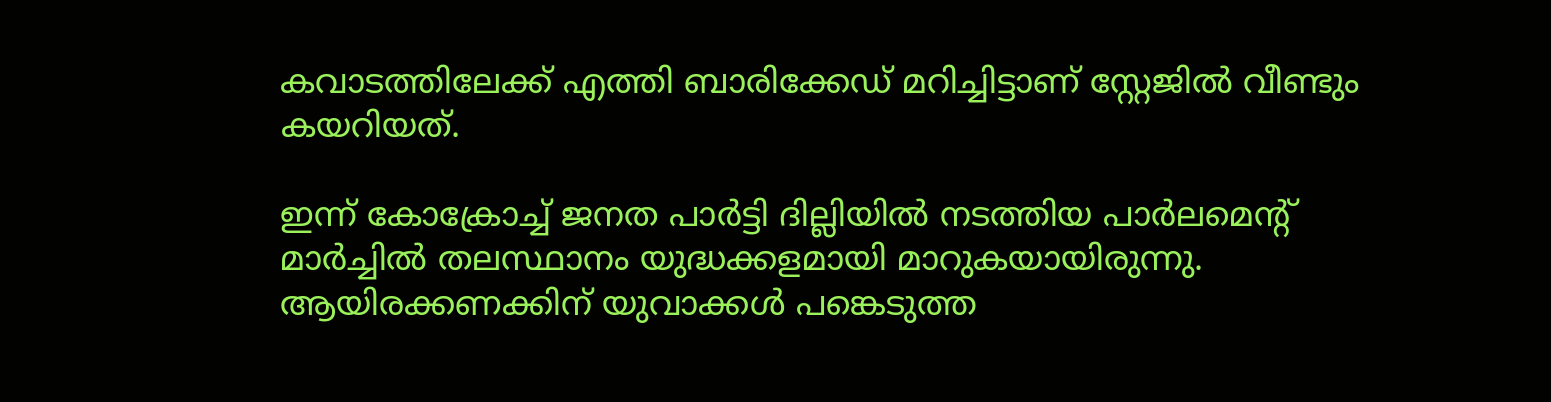കവാടത്തിലേക്ക് എത്തി ബാരിക്കേഡ് മറിച്ചിട്ടാണ് സ്റ്റേജിൽ വീണ്ടും കയറിയത്.

ഇന്ന് കോക്രോച്ച് ജനത പാര്‍ട്ടി ദില്ലിയില്‍ നടത്തിയ പാര്‍ലമെന്‍റ് മാര്‍ച്ചില്‍ തലസ്ഥാനം യുദ്ധക്കളമായി മാറുകയായിരുന്നു. ആയിരക്കണക്കിന് യുവാക്കള്‍ പങ്കെടുത്ത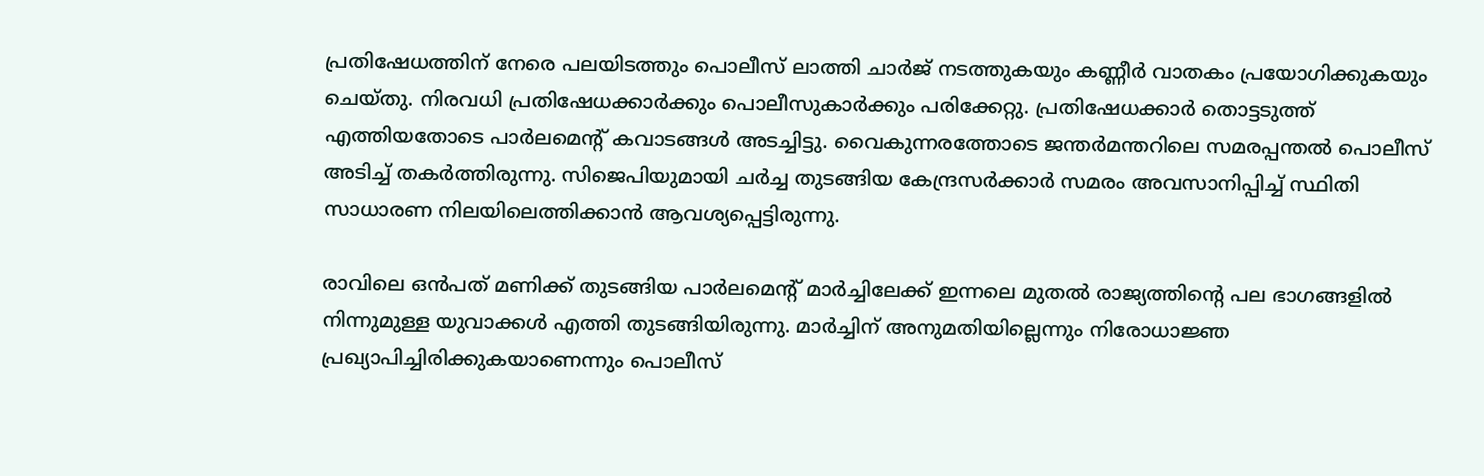പ്രതിഷേധത്തിന് നേരെ പലയിടത്തും പൊലീസ് ലാത്തി ചാര്‍ജ് നടത്തുകയും കണ്ണീര്‍ വാതകം പ്രയോഗിക്കുകയും ചെയ്തു. നിരവധി പ്രതിഷേധക്കാര്‍ക്കും പൊലീസുകാര്‍ക്കും പരിക്കേറ്റു. പ്രതിഷേധക്കാര്‍ തൊട്ടടുത്ത് എത്തിയതോടെ പാര്‍ലമെന്‍റ് കവാടങ്ങള്‍ അടച്ചിട്ടു. വൈകുന്നരത്തോടെ ജന്തര്‍മന്തറിലെ സമരപ്പന്തല്‍ പൊലീസ് അടിച്ച് തകര്‍ത്തിരുന്നു. സിജെപിയുമായി ചര്‍ച്ച തുടങ്ങിയ കേന്ദ്രസര്‍ക്കാര്‍ സമരം അവസാനിപ്പിച്ച് സ്ഥിതി സാധാരണ നിലയിലെത്തിക്കാന്‍ ആവശ്യപ്പെട്ടിരുന്നു.

രാവിലെ ഒന്‍പത് മണിക്ക് തുടങ്ങിയ പാര്‍ലമെന്‍റ് മാര്‍ച്ചിലേക്ക് ഇന്നലെ മുതല്‍ രാജ്യത്തിന്‍റെ പല ഭാഗങ്ങളില്‍ നിന്നുമുള്ള യുവാക്കള്‍ എത്തി തുടങ്ങിയിരുന്നു. മാര്‍ച്ചിന് അനുമതിയില്ലെന്നും നിരോധാജ്ഞ പ്രഖ്യാപിച്ചിരിക്കുകയാണെന്നും പൊലീസ്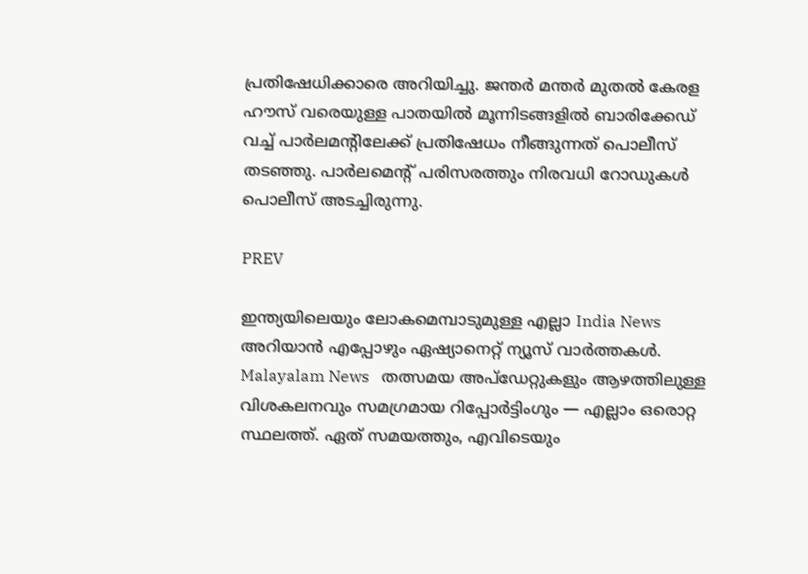പ്രതിഷേധിക്കാരെ അറിയിച്ചു. ജന്തര്‍ മന്തര്‍ മുതല്‍ കേരള ഹൗസ് വരെയുള്ള പാതയില്‍ മൂന്നിടങ്ങളില്‍ ബാരിക്കേഡ് വച്ച് പാർലമന്‍റിലേക്ക് പ്രതിഷേധം നീങ്ങുന്നത് പൊലീസ് തടഞ്ഞു. പാര്‍ലമെന്‍റ് പരിസരത്തും നിരവധി റോഡുകള്‍ പൊലീസ് അടച്ചിരുന്നു.

PREV

ഇന്ത്യയിലെയും ലോകമെമ്പാടുമുള്ള എല്ലാ India News അറിയാൻ എപ്പോഴും ഏഷ്യാനെറ്റ് ന്യൂസ് വാർത്തകൾ. Malayalam News   തത്സമയ അപ്‌ഡേറ്റുകളും ആഴത്തിലുള്ള വിശകലനവും സമഗ്രമായ റിപ്പോർട്ടിംഗും — എല്ലാം ഒരൊറ്റ സ്ഥലത്ത്. ഏത് സമയത്തും, എവിടെയും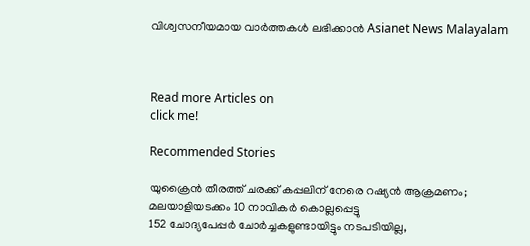വിശ്വസനീയമായ വാർത്തകൾ ലഭിക്കാൻ Asianet News Malayalam



Read more Articles on
click me!

Recommended Stories

യുക്രൈൻ തീരത്ത് ചരക്ക് കപ്പലിന് നേരെ റഷ്യൻ ആക്രമണം; മലയാളിയടക്കം 10 നാവികർ കൊല്ലപ്പെട്ടു
152 ചോദ്യപേപ്പർ ചോർച്ചകളുണ്ടായിട്ടും നടപടിയില്ല,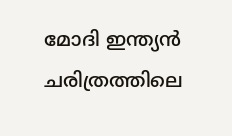മോദി ഇന്ത്യൻ ചരിത്രത്തിലെ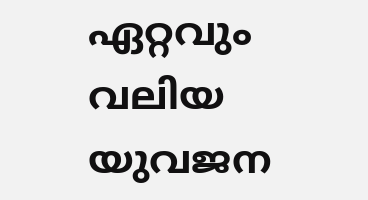ഏറ്റവും വലിയ യുവജന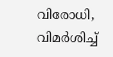വിരോധി, വിമർശിച്ച്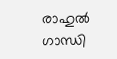രാഹുൽ ഗാന്ധി